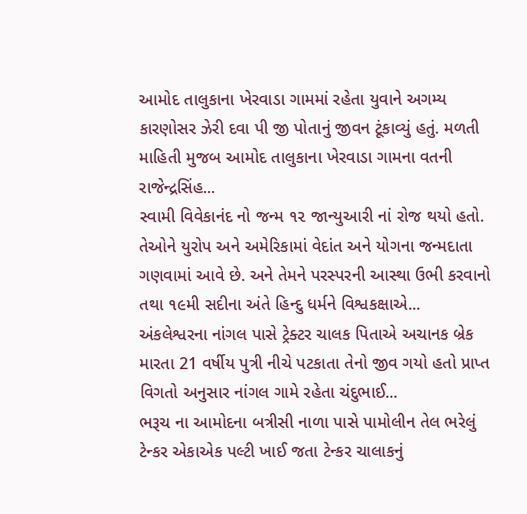આમોદ તાલુકાના ખેરવાડા ગામમાં રહેતા યુવાને અગમ્ય કારણોસર ઝેરી દવા પી જી પોતાનું જીવન ટૂંકાવ્યું હતું. મળતી માહિતી મુજબ આમોદ તાલુકાના ખેરવાડા ગામના વતની રાજેન્દ્રસિંહ...
સ્વામી વિવેકાનંદ નો જન્મ ૧૨ જાન્યુઆરી નાં રોજ થયો હતો. તેઓને યુરોપ અને અમેરિકામાં વેદાંત અને યોગના જન્મદાતા ગણવામાં આવે છે. અને તેમને પરસ્પરની આસ્થા ઉભી કરવાનો તથા ૧૯મી સદીના અંતે હિન્દુ ધર્મને વિશ્વકક્ષાએ...
અંકલેશ્વરના નાંગલ પાસે ટ્રેક્ટર ચાલક પિતાએ અચાનક બ્રેક મારતા 21 વર્ષીય પુત્રી નીચે પટકાતા તેનો જીવ ગયો હતો પ્રાપ્ત વિગતો અનુસાર નાંગલ ગામે રહેતા ચંદુભાઈ...
ભરૂચ ના આમોદના બત્રીસી નાળા પાસે પામોલીન તેલ ભરેલું ટેન્કર એકાએક પલ્ટી ખાઈ જતા ટેન્કર ચાલાકનું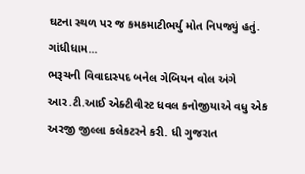ઘટના સ્થળ પર જ કમકમાટીભર્યુ મોત નિપજ્યું હતું. ગાંધીધામ...
ભરૂચની વિવાદાસ્પદ બનેલ ગેબિયન વોલ અંગે આર.ટી.આઈ એક્ટીવીસ્ટ ધવલ કનોજીયાએ વધુ એક અરજી જીલ્લા કલેકટરને કરી. ધી ગુજરાત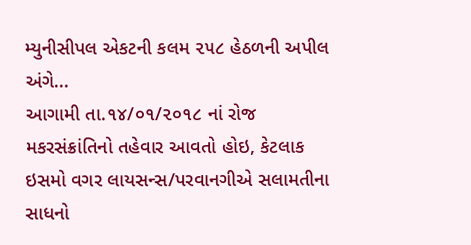મ્યુનીસીપલ એકટની કલમ ૨૫૮ હેઠળની અપીલ અંગે...
આગામી તા.૧૪/૦૧/૨૦૧૮ નાં રોજ મકરસંક્રાંતિનો તહેવાર આવતો હોઇ, કેટલાક ઇસમો વગર લાયસન્સ/પરવાનગીએ સલામતીના સાધનો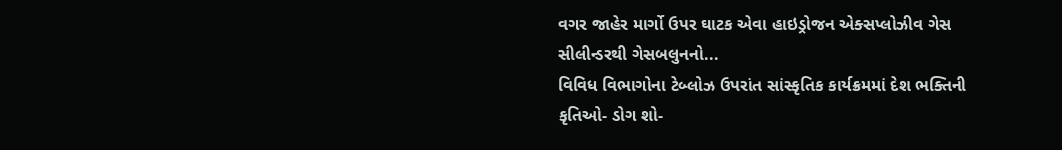વગર જાહેર માર્ગો ઉપર ઘાટક એવા હાઇડ્રોજન એક્સપ્લોઝીવ ગેસ સીલીન્ડરથી ગેસબલુનનો...
વિવિધ વિભાગોના ટેબ્લોઝ ઉપરાંત સાંસ્કૃતિક કાર્યક્રમમાં દેશ ભક્તિની કૃતિઓ- ડોગ શો-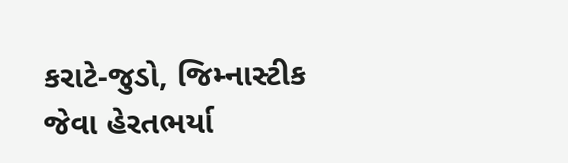કરાટે-જુડો, જિમ્નાસ્ટીક જેવા હેરતભર્યા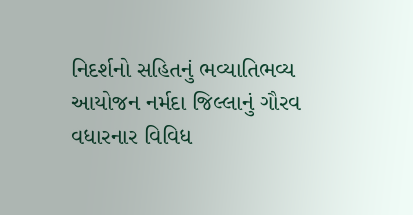નિદર્શનો સહિતનું ભવ્યાતિભવ્ય આયોજન નર્મદા જિલ્લાનું ગૌરવ વધારનાર વિવિધ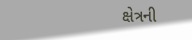ક્ષેત્રની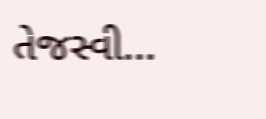તેજસ્વી...